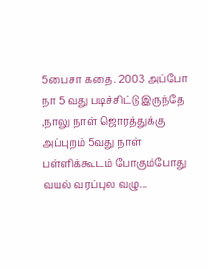5பைசா கதை. 2003 அப்போ நா 5 வது படிச்சிட்டு இருந்தே ,நாலு நாள் ஜொரத்துக்கு அப்புறம் 5வது நாள் பள்ளிக்கூடம் போகும்போது வயல் வரப்புல வழு...